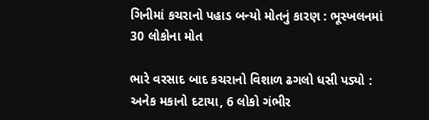ગિનીમાં કચરાનો પહાડ બન્યો મોતનું કારણ : ભૂસ્ખલનમાં 30 લોકોના મોત

ભારે વરસાદ બાદ કચરાનો વિશાળ ઢગલો ધસી પડ્યો : અનેક મકાનો દટાયા, 6 લોકો ગંભીર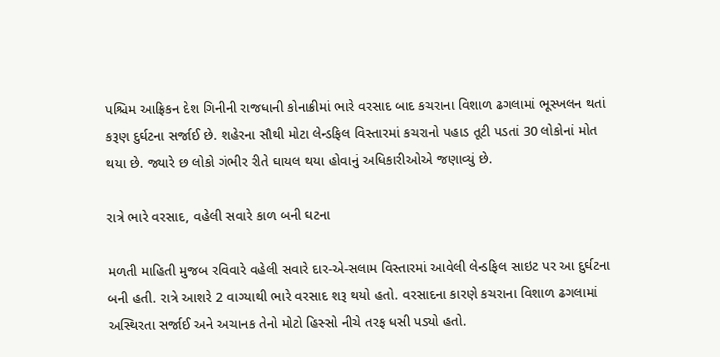પશ્ચિમ આફ્રિકન દેશ ગિનીની રાજધાની કોનાક્રીમાં ભારે વરસાદ બાદ કચરાના વિશાળ ઢગલામાં ભૂસ્ખલન થતાં કરૂણ દુર્ઘટના સર્જાઈ છે. શહેરના સૌથી મોટા લેન્ડફિલ વિસ્તારમાં કચરાનો પહાડ તૂટી પડતાં 30 લોકોનાં મોત થયા છે. જ્યારે છ લોકો ગંભીર રીતે ઘાયલ થયા હોવાનું અધિકારીઓએ જણાવ્યું છે.

રાત્રે ભારે વરસાદ, વહેલી સવારે કાળ બની ઘટના

મળતી માહિતી મુજબ રવિવારે વહેલી સવારે દાર-એ-સલામ વિસ્તારમાં આવેલી લેન્ડફિલ સાઇટ પર આ દુર્ઘટના બની હતી. રાત્રે આશરે 2 વાગ્યાથી ભારે વરસાદ શરૂ થયો હતો. વરસાદના કારણે કચરાના વિશાળ ઢગલામાં અસ્થિરતા સર્જાઈ અને અચાનક તેનો મોટો હિસ્સો નીચે તરફ ધસી પડ્યો હતો.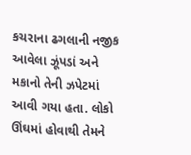કચરાના ઢગલાની નજીક આવેલા ઝૂંપડાં અને મકાનો તેની ઝપેટમાં આવી ગયા હતા. લોકો ઊંઘમાં હોવાથી તેમને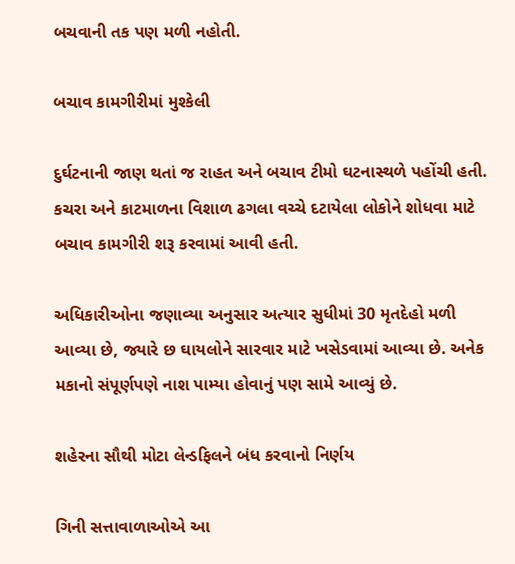બચવાની તક પણ મળી નહોતી.

બચાવ કામગીરીમાં મુશ્કેલી

દુર્ઘટનાની જાણ થતાં જ રાહત અને બચાવ ટીમો ઘટનાસ્થળે પહોંચી હતી. કચરા અને કાટમાળના વિશાળ ઢગલા વચ્ચે દટાયેલા લોકોને શોધવા માટે બચાવ કામગીરી શરૂ કરવામાં આવી હતી.

અધિકારીઓના જણાવ્યા અનુસાર અત્યાર સુધીમાં 30 મૃતદેહો મળી આવ્યા છે, જ્યારે છ ઘાયલોને સારવાર માટે ખસેડવામાં આવ્યા છે. અનેક મકાનો સંપૂર્ણપણે નાશ પામ્યા હોવાનું પણ સામે આવ્યું છે.

શહેરના સૌથી મોટા લેન્ડફિલને બંધ કરવાનો નિર્ણય

ગિની સત્તાવાળાઓએ આ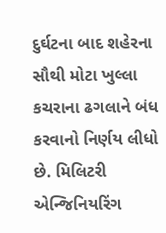દુર્ઘટના બાદ શહેરના સૌથી મોટા ખુલ્લા કચરાના ઢગલાને બંધ કરવાનો નિર્ણય લીધો છે. મિલિટરી એન્જિનિયરિંગ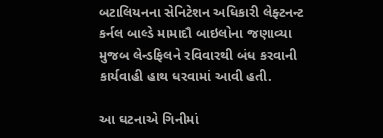બટાલિયનના સેનિટેશન અધિકારી લેફ્ટનન્ટ કર્નલ બાલ્ડે મામાદૌ બાઇલોના જણાવ્યા મુજબ લેન્ડફિલને રવિવારથી બંધ કરવાની કાર્યવાહી હાથ ધરવામાં આવી હતી.

આ ઘટનાએ ગિનીમાં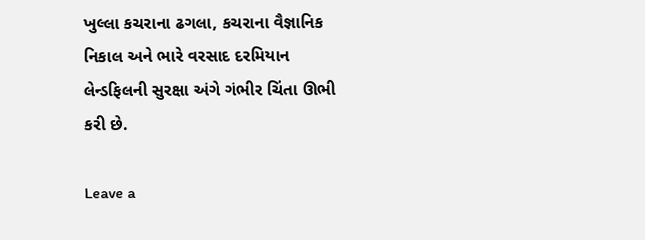ખુલ્લા કચરાના ઢગલા, કચરાના વૈજ્ઞાનિક નિકાલ અને ભારે વરસાદ દરમિયાન લેન્ડફિલની સુરક્ષા અંગે ગંભીર ચિંતા ઊભી કરી છે.

Leave a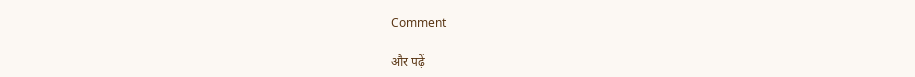Comment

और पढ़ें